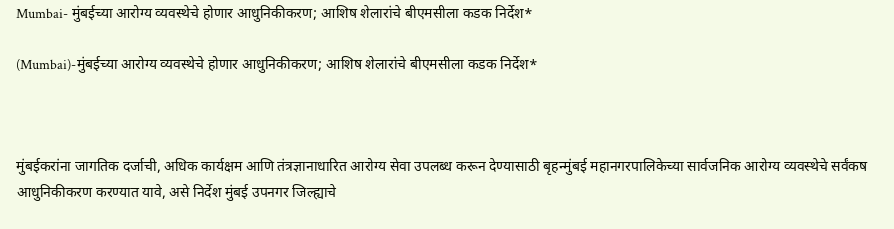Mumbai- मुंबईच्या आरोग्य व्यवस्थेचे होणार आधुनिकीकरण; आशिष शेलारांचे बीएमसीला कडक निर्देश*

(Mumbai)-मुंबईच्या आरोग्य व्यवस्थेचे होणार आधुनिकीकरण; आशिष शेलारांचे बीएमसीला कडक निर्देश*



मुंबईकरांना जागतिक दर्जाची, अधिक कार्यक्षम आणि तंत्रज्ञानाधारित आरोग्य सेवा उपलब्ध करून देण्यासाठी बृहन्मुंबई महानगरपालिकेच्या सार्वजनिक आरोग्य व्यवस्थेचे सर्वंकष आधुनिकीकरण करण्यात यावे, असे निर्देश मुंबई उपनगर जिल्ह्याचे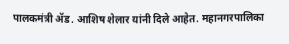पालकमंत्री ॲड. आशिष शेलार यांनी दिले आहेत. महानगरपालिका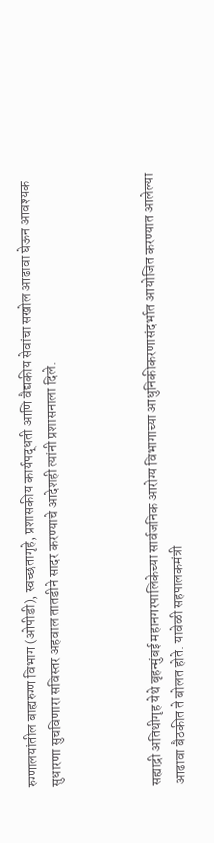रुग्णालयांतील बाह्यरुग्ण विभाग (ओपीडी), स्वच्छतागृहे, प्रशासकीय कार्यपद्धती आणि वैद्यकीय सेवांचा सखोल आढावा घेऊन आवश्यक सुधारणा सुचविणारा सविस्तर अहवाल तातडीने सादर करण्याचे आदेशही त्यांनी प्रशासनाला दिले.



सह्याद्री अतिथीगृह येथे बृहन्मुंबई महानगरपालिकेच्या सार्वजनिक आरोग्य विभागाच्या आधुनिकीकरणासंदर्भात आयोजित करण्यात आलेल्या आढावा बैठकीत ते बोलत होते. यावेळी सहपालकमंत्री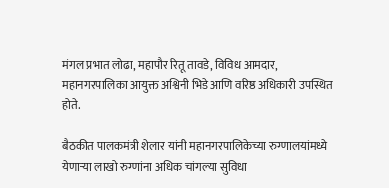मंगल प्रभात लोढा, महापौर रितू तावडे, विविध आमदार, महानगरपालिका आयुक्त अश्विनी भिडे आणि वरिष्ठ अधिकारी उपस्थित होते.

बैठकीत पालकमंत्री शेलार यांनी महानगरपालिकेच्या रुग्णालयांमध्ये येणाऱ्या लाखो रुग्णांना अधिक चांगल्या सुविधा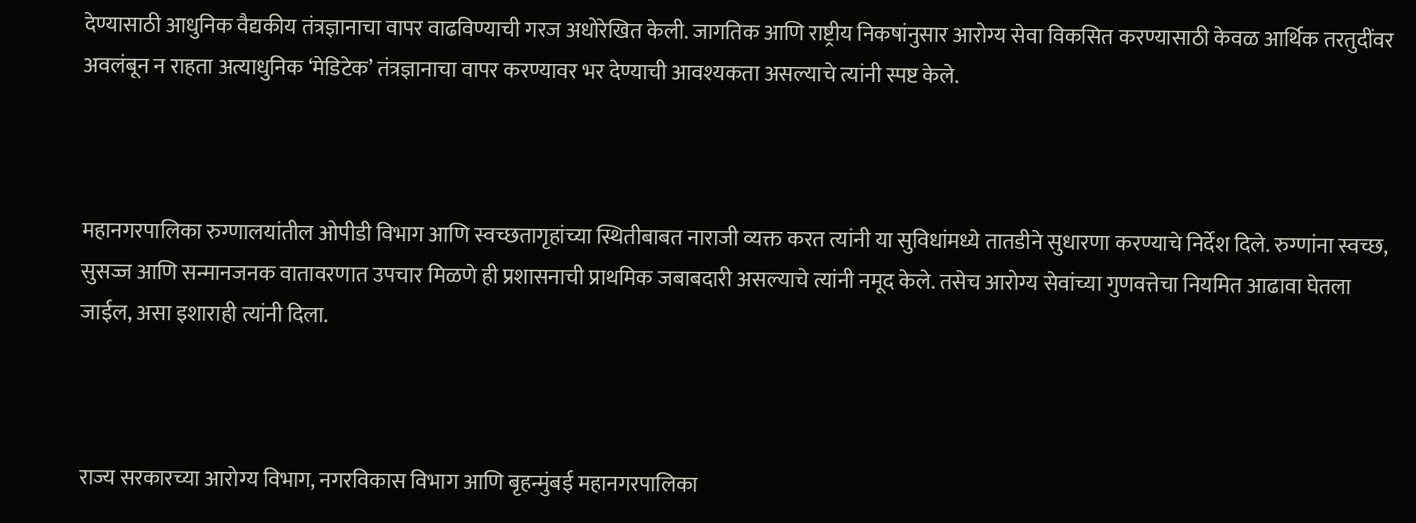देण्यासाठी आधुनिक वैद्यकीय तंत्रज्ञानाचा वापर वाढविण्याची गरज अधोरेखित केली. जागतिक आणि राष्ट्रीय निकषांनुसार आरोग्य सेवा विकसित करण्यासाठी केवळ आर्थिक तरतुदींवर अवलंबून न राहता अत्याधुनिक ‘मेडिटेक’ तंत्रज्ञानाचा वापर करण्यावर भर देण्याची आवश्यकता असल्याचे त्यांनी स्पष्ट केले.



महानगरपालिका रुग्णालयांतील ओपीडी विभाग आणि स्वच्छतागृहांच्या स्थितीबाबत नाराजी व्यक्त करत त्यांनी या सुविधांमध्ये तातडीने सुधारणा करण्याचे निर्देश दिले. रुग्णांना स्वच्छ, सुसज्ज आणि सन्मानजनक वातावरणात उपचार मिळणे ही प्रशासनाची प्राथमिक जबाबदारी असल्याचे त्यांनी नमूद केले. तसेच आरोग्य सेवांच्या गुणवत्तेचा नियमित आढावा घेतला जाईल, असा इशाराही त्यांनी दिला.



राज्य सरकारच्या आरोग्य विभाग, नगरविकास विभाग आणि बृहन्मुंबई महानगरपालिका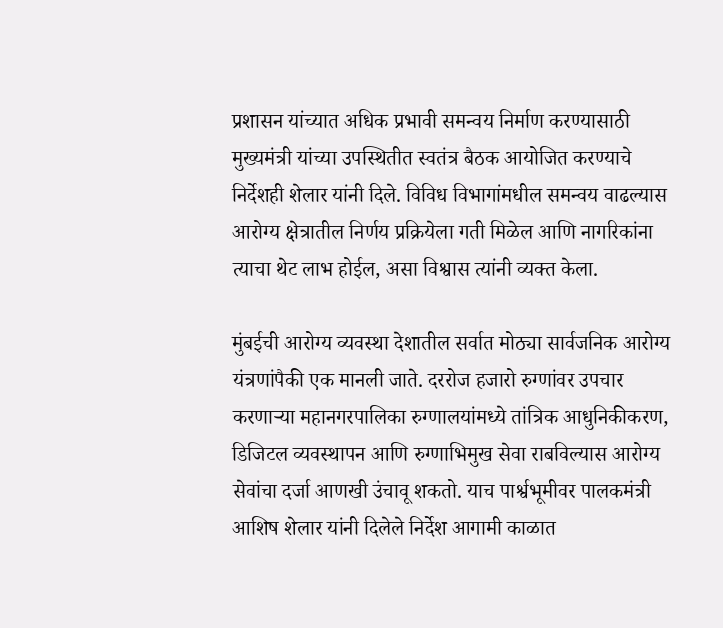प्रशासन यांच्यात अधिक प्रभावी समन्वय निर्माण करण्यासाठी मुख्यमंत्री यांच्या उपस्थितीत स्वतंत्र बैठक आयोजित करण्याचे निर्देशही शेलार यांनी दिले. विविध विभागांमधील समन्वय वाढल्यास आरोग्य क्षेत्रातील निर्णय प्रक्रियेला गती मिळेल आणि नागरिकांना त्याचा थेट लाभ होईल, असा विश्वास त्यांनी व्यक्त केला.

मुंबईची आरोग्य व्यवस्था देशातील सर्वात मोठ्या सार्वजनिक आरोग्य यंत्रणांपैकी एक मानली जाते. दररोज हजारो रुग्णांवर उपचार करणाऱ्या महानगरपालिका रुग्णालयांमध्ये तांत्रिक आधुनिकीकरण, डिजिटल व्यवस्थापन आणि रुग्णाभिमुख सेवा राबविल्यास आरोग्य सेवांचा दर्जा आणखी उंचावू शकतो. याच पार्श्वभूमीवर पालकमंत्री आशिष शेलार यांनी दिलेले निर्देश आगामी काळात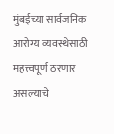मुंबईच्या सार्वजनिक आरोग्य व्यवस्थेसाठी महत्त्वपूर्ण ठरणार असल्याचे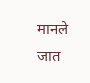मानले जात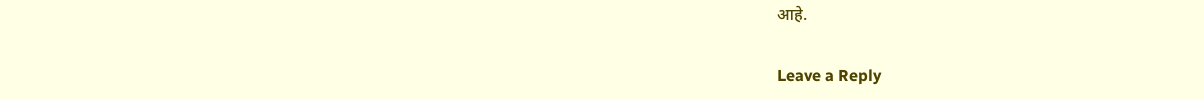आहे.

Leave a Reply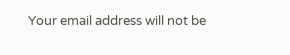Your email address will not be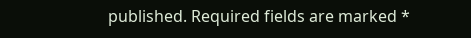published. Required fields are marked *